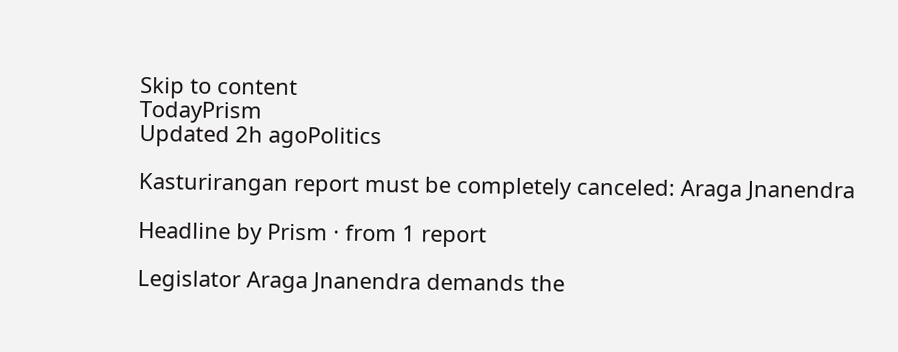Skip to content
TodayPrism
Updated 2h agoPolitics

Kasturirangan report must be completely canceled: Araga Jnanendra

Headline by Prism · from 1 report

Legislator Araga Jnanendra demands the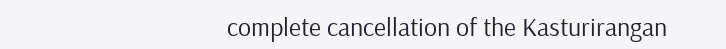complete cancellation of the Kasturirangan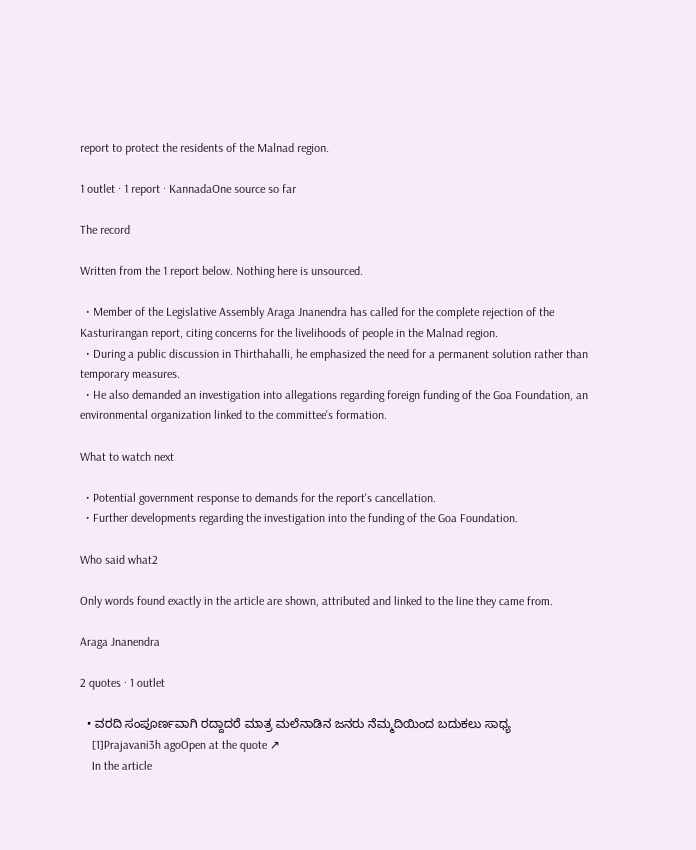report to protect the residents of the Malnad region.

1 outlet · 1 report · KannadaOne source so far

The record

Written from the 1 report below. Nothing here is unsourced.

  • Member of the Legislative Assembly Araga Jnanendra has called for the complete rejection of the Kasturirangan report, citing concerns for the livelihoods of people in the Malnad region.
  • During a public discussion in Thirthahalli, he emphasized the need for a permanent solution rather than temporary measures.
  • He also demanded an investigation into allegations regarding foreign funding of the Goa Foundation, an environmental organization linked to the committee's formation.

What to watch next

  • Potential government response to demands for the report's cancellation.
  • Further developments regarding the investigation into the funding of the Goa Foundation.

Who said what2

Only words found exactly in the article are shown, attributed and linked to the line they came from.

Araga Jnanendra

2 quotes · 1 outlet

  • ವರದಿ ಸಂಪೂರ್ಣವಾಗಿ ರದ್ದಾದರೆ ಮಾತ್ರ ಮಲೆನಾಡಿನ ಜನರು ನೆಮ್ಮದಿಯಿಂದ ಬದುಕಲು ಸಾಧ್ಯ
    [1]Prajavani3h agoOpen at the quote ↗
    In the article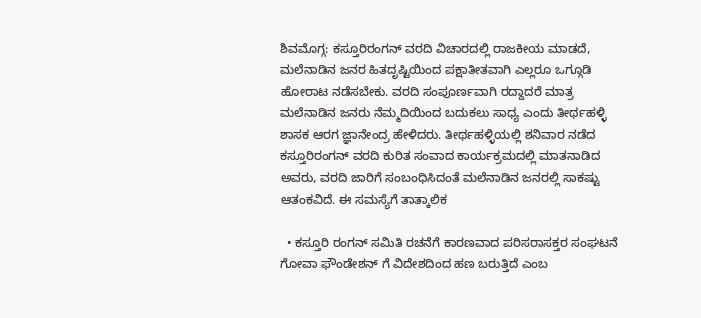ಶಿವಮೊಗ್ಗ: ಕಸ್ತೂರಿರಂಗನ್ ವರದಿ ವಿಚಾರದಲ್ಲಿ ರಾಜಕೀಯ ಮಾಡದೆ, ಮಲೆನಾಡಿನ ಜನರ ಹಿತದೃಷ್ಟಿಯಿಂದ ಪಕ್ಷಾತೀತವಾಗಿ ಎಲ್ಲರೂ ಒಗ್ಗೂಡಿ ಹೋರಾಟ ನಡೆಸಬೇಕು. ವರದಿ ಸಂಪೂರ್ಣವಾಗಿ ರದ್ದಾದರೆ ಮಾತ್ರ ಮಲೆನಾಡಿನ ಜನರು ನೆಮ್ಮದಿಯಿಂದ ಬದುಕಲು ಸಾಧ್ಯ ಎಂದು ತೀರ್ಥಹಳ್ಳಿ ಶಾಸಕ ಆರಗ ಜ್ಞಾನೇಂದ್ರ ಹೇಳಿದರು. ತೀರ್ಥಹಳ್ಳಿಯಲ್ಲಿ ಶನಿವಾರ ನಡೆದ ಕಸ್ತೂರಿರಂಗನ್ ವರದಿ ಕುರಿತ ಸಂವಾದ ಕಾರ್ಯಕ್ರಮದಲ್ಲಿ ಮಾತನಾಡಿದ ಅವರು, ವರದಿ ಜಾರಿಗೆ ಸಂಬಂಧಿಸಿದಂತೆ ಮಲೆನಾಡಿನ ಜನರಲ್ಲಿ ಸಾಕಷ್ಟು ಆತಂಕವಿದೆ. ಈ ಸಮಸ್ಯೆಗೆ ತಾತ್ಕಾಲಿಕ

  • ಕಸ್ತೂರಿ ರಂಗನ್ ಸಮಿತಿ ರಚನೆಗೆ ಕಾರಣವಾದ ಪರಿಸರಾಸಕ್ತರ ಸಂಘಟನೆ ಗೋವಾ ಫೌಂಡೇಶನ್ ಗೆ ವಿದೇಶದಿಂದ ಹಣ ಬರುತ್ತಿದೆ ಎಂಬ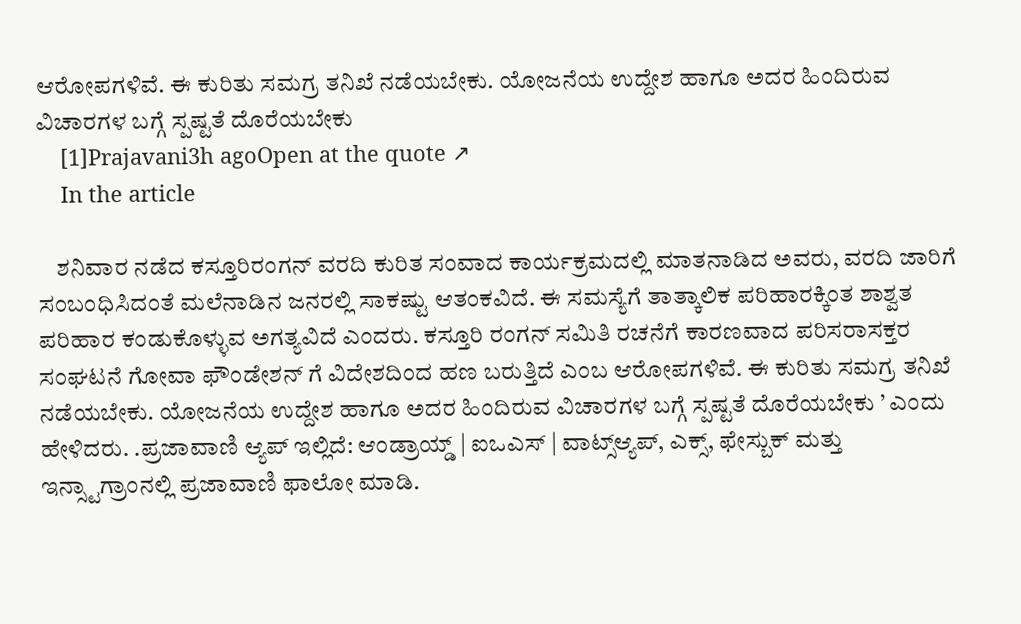ಆರೋಪಗಳಿವೆ. ಈ ಕುರಿತು ಸಮಗ್ರ ತನಿಖೆ ನಡೆಯಬೇಕು. ಯೋಜನೆಯ ಉದ್ದೇಶ ಹಾಗೂ ಅದರ ಹಿಂದಿರುವ ವಿಚಾರಗಳ ಬಗ್ಗೆ ಸ್ಪಷ್ಟತೆ ದೊರೆಯಬೇಕು
    [1]Prajavani3h agoOpen at the quote ↗
    In the article

    ಶನಿವಾರ ನಡೆದ ಕಸ್ತೂರಿರಂಗನ್ ವರದಿ ಕುರಿತ ಸಂವಾದ ಕಾರ್ಯಕ್ರಮದಲ್ಲಿ ಮಾತನಾಡಿದ ಅವರು, ವರದಿ ಜಾರಿಗೆ ಸಂಬಂಧಿಸಿದಂತೆ ಮಲೆನಾಡಿನ ಜನರಲ್ಲಿ ಸಾಕಷ್ಟು ಆತಂಕವಿದೆ. ಈ ಸಮಸ್ಯೆಗೆ ತಾತ್ಕಾಲಿಕ ಪರಿಹಾರಕ್ಕಿಂತ ಶಾಶ್ವತ ಪರಿಹಾರ ಕಂಡುಕೊಳ್ಳುವ ಅಗತ್ಯವಿದೆ ಎಂದರು. ಕಸ್ತೂರಿ ರಂಗನ್ ಸಮಿತಿ ರಚನೆಗೆ ಕಾರಣವಾದ ಪರಿಸರಾಸಕ್ತರ ಸಂಘಟನೆ ಗೋವಾ ಫೌಂಡೇಶನ್ ಗೆ ವಿದೇಶದಿಂದ ಹಣ ಬರುತ್ತಿದೆ ಎಂಬ ಆರೋಪಗಳಿವೆ. ಈ ಕುರಿತು ಸಮಗ್ರ ತನಿಖೆ ನಡೆಯಬೇಕು. ಯೋಜನೆಯ ಉದ್ದೇಶ ಹಾಗೂ ಅದರ ಹಿಂದಿರುವ ವಿಚಾರಗಳ ಬಗ್ಗೆ ಸ್ಪಷ್ಟತೆ ದೊರೆಯಬೇಕು ’ ಎಂದು ಹೇಳಿದರು. .ಪ್ರಜಾವಾಣಿ ಆ್ಯಪ್ ಇಲ್ಲಿದೆ: ಆಂಡ್ರಾಯ್ಡ್ | ಐಒಎಸ್ | ವಾಟ್ಸ್ಆ್ಯಪ್, ಎಕ್ಸ್, ಫೇಸ್ಬುಕ್ ಮತ್ತು ಇನ್ಸ್ಟಾಗ್ರಾಂನಲ್ಲಿ ಪ್ರಜಾವಾಣಿ ಫಾಲೋ ಮಾಡಿ.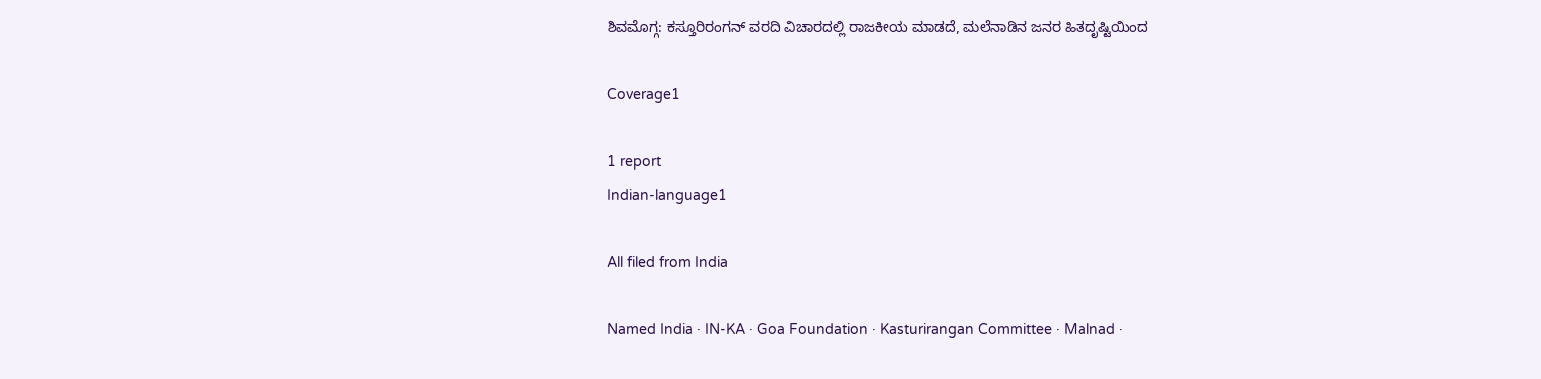ಶಿವಮೊಗ್ಗ: ಕಸ್ತೂರಿರಂಗನ್ ವರದಿ ವಿಚಾರದಲ್ಲಿ ರಾಜಕೀಯ ಮಾಡದೆ, ಮಲೆನಾಡಿನ ಜನರ ಹಿತದೃಷ್ಟಿಯಿಂದ

Coverage1

1 report
Indian-language1

All filed from India

Named India · IN-KA · Goa Foundation · Kasturirangan Committee · Malnad ·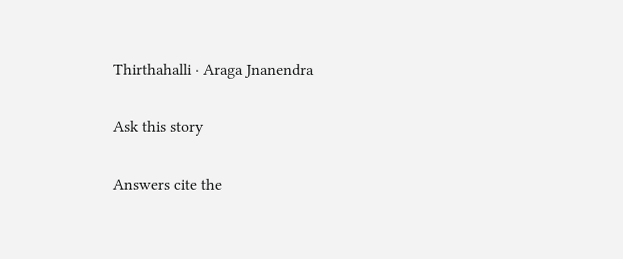Thirthahalli · Araga Jnanendra

Ask this story

Answers cite the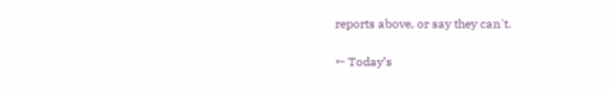reports above, or say they can't.

← Today’s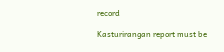record

Kasturirangan report must be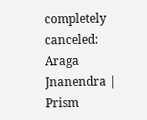completely canceled: Araga Jnanendra | Prism